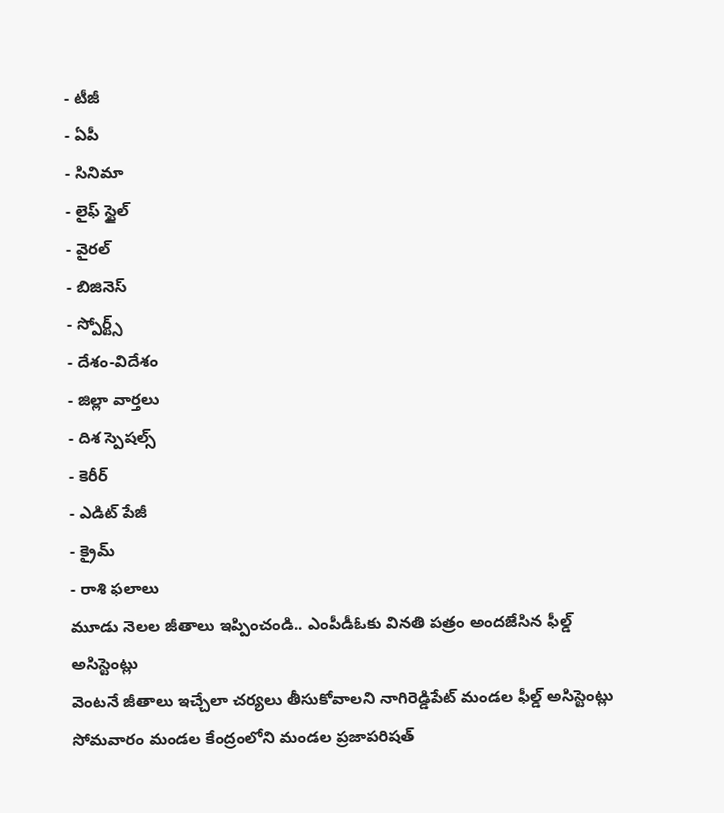- టీజీ
- ఏపీ
- సినిమా
- లైఫ్ స్టైల్
- వైరల్
- బిజినెస్
- స్పోర్ట్స్
- దేశం-విదేశం
- జిల్లా వార్తలు
- దిశ స్పెషల్స్
- కెరీర్
- ఎడిట్ పేజీ
- క్రైమ్
- రాశి ఫలాలు
మూడు నెలల జీతాలు ఇప్పించండి.. ఎంపీడీఓకు వినతి పత్రం అందజేసిన ఫీల్డ్ అసిస్టెంట్లు
వెంటనే జీతాలు ఇచ్చేలా చర్యలు తీసుకోవాలని నాగిరెడ్డిపేట్ మండల ఫీల్డ్ అసిస్టెంట్లు సోమవారం మండల కేంద్రంలోని మండల ప్రజాపరిషత్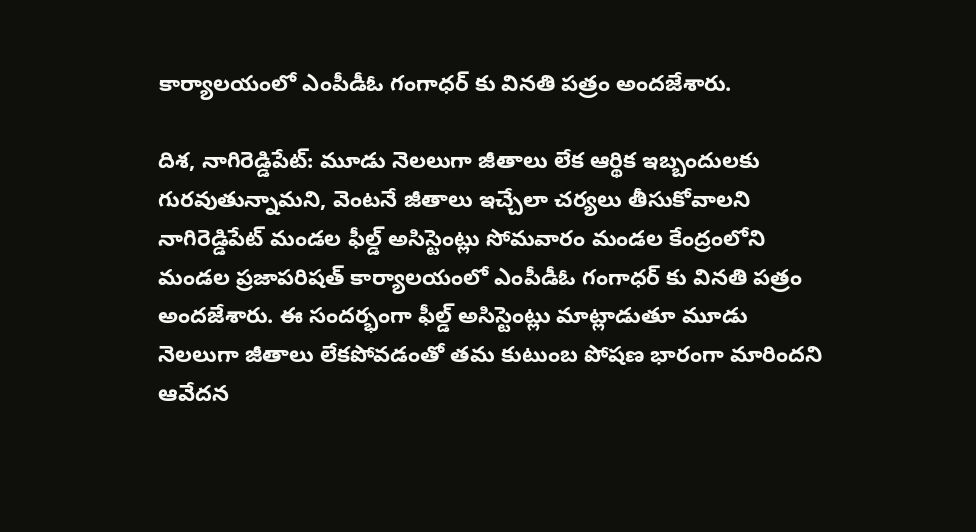కార్యాలయంలో ఎంపీడీఓ గంగాధర్ కు వినతి పత్రం అందజేశారు.

దిశ, నాగిరెడ్డిపేట్: మూడు నెలలుగా జీతాలు లేక ఆర్థిక ఇబ్బందులకు గురవుతున్నామని, వెంటనే జీతాలు ఇచ్చేలా చర్యలు తీసుకోవాలని నాగిరెడ్డిపేట్ మండల ఫీల్డ్ అసిస్టెంట్లు సోమవారం మండల కేంద్రంలోని మండల ప్రజాపరిషత్ కార్యాలయంలో ఎంపీడీఓ గంగాధర్ కు వినతి పత్రం అందజేశారు. ఈ సందర్భంగా ఫీల్డ్ అసిస్టెంట్లు మాట్లాడుతూ మూడు నెలలుగా జీతాలు లేకపోవడంతో తమ కుటుంబ పోషణ భారంగా మారిందని ఆవేదన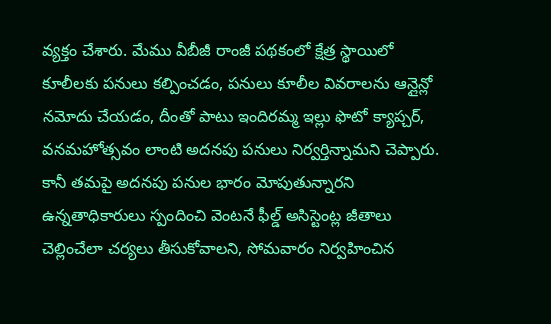వ్యక్తం చేశారు. మేము వీబీజీ రాంజీ పథకంలో క్షేత్ర స్థాయిలో కూలీలకు పనులు కల్పించడం, పనులు కూలీల వివరాలను ఆన్లైన్లో నమోదు చేయడం, దీంతో పాటు ఇందిరమ్మ ఇల్లు ఫొటో క్యాప్చర్, వనమహోత్సవం లాంటి అదనపు పనులు నిర్వర్తిన్నామని చెప్పారు. కానీ తమపై అదనపు పనుల భారం మోపుతున్నారని ఉన్నతాధికారులు స్పందించి వెంటనే ఫీల్డ్ అసిస్టెంట్ల జీతాలు చెల్లించేలా చర్యలు తీసుకోవాలని, సోమవారం నిర్వహించిన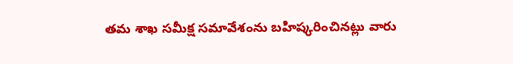తమ శాఖ సమీక్ష సమావేశంను బహిష్కరించినట్లు వారు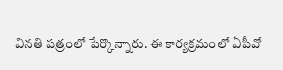వినతి పత్రంలో పేర్కొన్నారు. ఈ కార్యక్రమంలో ఏపీవో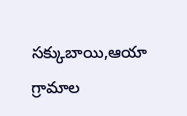సక్కుబాయి,ఆయా గ్రామాల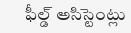ఫీల్డ్ అసిస్టెంట్లు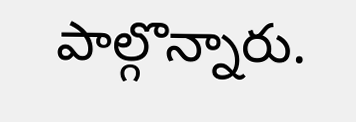పాల్గొన్నారు.